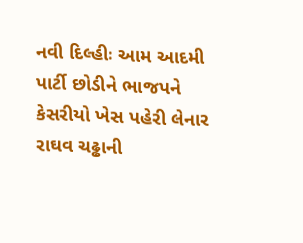નવી દિલ્હીઃ આમ આદમી પાર્ટી છોડીને ભાજપને કેસરીયો ખેસ પહેરી લેનાર રાઘવ ચઢ્ઢાની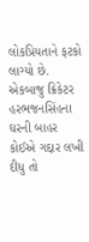લોકપ્રિયતાને ફટકો લાગ્યો છે. એકબાજુ ક્રિકેટર હરભજનસિંહના ઘરની બાહર કોઈએ ગદ્દાર લખી દીધુ તો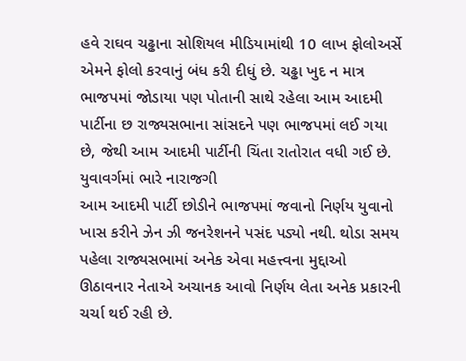હવે રાઘવ ચઢ્ઢાના સોશિયલ મીડિયામાંથી 10 લાખ ફોલોઅર્સે એમને ફોલો કરવાનું બંધ કરી દીધું છે. ચઢ્ઢા ખુદ ન માત્ર ભાજપમાં જોડાયા પણ પોતાની સાથે રહેલા આમ આદમી પાર્ટીના છ રાજ્યસભાના સાંસદને પણ ભાજપમાં લઈ ગયા છે, જેથી આમ આદમી પાર્ટીની ચિંતા રાતોરાત વધી ગઈ છે.
યુવાવર્ગમાં ભારે નારાજગી
આમ આદમી પાર્ટી છોડીને ભાજપમાં જવાનો નિર્ણય યુવાનો ખાસ કરીને ઝેન ઝી જનરેશનને પસંદ પડ્યો નથી. થોડા સમય પહેલા રાજ્યસભામાં અનેક એવા મહત્ત્વના મુદ્દાઓ ઊઠાવનાર નેતાએ અચાનક આવો નિર્ણય લેતા અનેક પ્રકારની ચર્ચા થઈ રહી છે.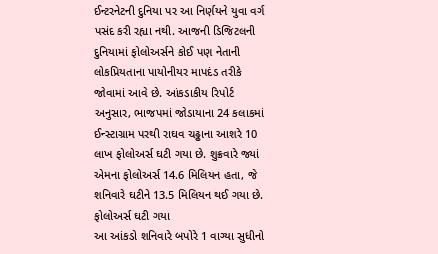ઈન્ટરનેટની દુનિયા પર આ નિર્ણયને યુવા વર્ગ પસંદ કરી રહ્યા નથી. આજની ડિજિટલની દુનિયામાં ફોલોઅર્સને કોઈ પણ નેતાની લોકપ્રિયતાના પાયોનીયર માપદંડ તરીકે જોવામાં આવે છે. આંકડાકીય રિપોર્ટ અનુસાર, ભાજપમાં જોડાયાના 24 કલાકમાં ઈન્સ્ટાગ્રામ પરથી રાઘવ ચઢ્ઢાના આશરે 10 લાખ ફોલોઅર્સ ઘટી ગયા છે. શુક્રવારે જ્યાં એમના ફોલોઅર્સ 14.6 મિલિયન હતા, જે શનિવારે ઘટીને 13.5 મિલિયન થઈ ગયા છે.
ફોલોઅર્સ ઘટી ગયા
આ આંકડો શનિવારે બપોરે 1 વાગ્યા સુધીનો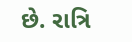છે. રાત્રિ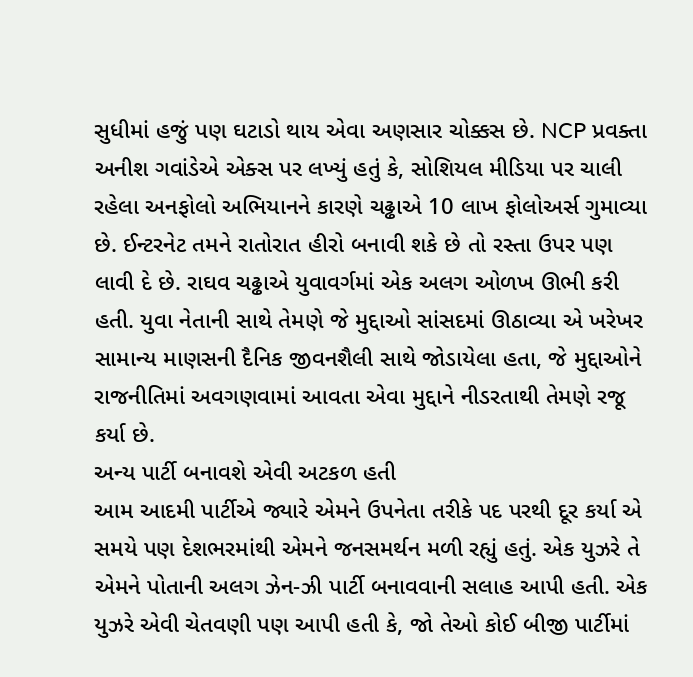સુધીમાં હજું પણ ઘટાડો થાય એવા અણસાર ચોક્કસ છે. NCP પ્રવક્તા અનીશ ગવાંડેએ એક્સ પર લખ્યું હતું કે, સોશિયલ મીડિયા પર ચાલી રહેલા અનફોલો અભિયાનને કારણે ચઢ્ઢાએ 10 લાખ ફોલોઅર્સ ગુમાવ્યા છે. ઈન્ટરનેટ તમને રાતોરાત હીરો બનાવી શકે છે તો રસ્તા ઉપર પણ લાવી દે છે. રાઘવ ચઢ્ઢાએ યુવાવર્ગમાં એક અલગ ઓળખ ઊભી કરી હતી. યુવા નેતાની સાથે તેમણે જે મુદ્દાઓ સાંસદમાં ઊઠાવ્યા એ ખરેખર સામાન્ય માણસની દૈનિક જીવનશૈલી સાથે જોડાયેલા હતા, જે મુદ્દાઓને રાજનીતિમાં અવગણવામાં આવતા એવા મુદ્દાને નીડરતાથી તેમણે રજૂ કર્યા છે.
અન્ય પાર્ટી બનાવશે એવી અટકળ હતી
આમ આદમી પાર્ટીએ જ્યારે એમને ઉપનેતા તરીકે પદ પરથી દૂર કર્યા એ સમયે પણ દેશભરમાંથી એમને જનસમર્થન મળી રહ્યું હતું. એક યુઝરે તે એમને પોતાની અલગ ઝેન-ઝી પાર્ટી બનાવવાની સલાહ આપી હતી. એક યુઝરે એવી ચેતવણી પણ આપી હતી કે, જો તેઓ કોઈ બીજી પાર્ટીમાં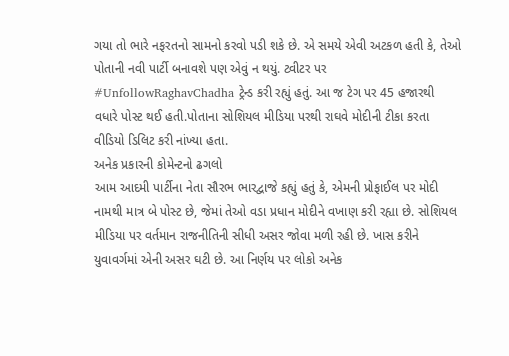ગયા તો ભારે નફરતનો સામનો કરવો પડી શકે છે. એ સમયે એવી અટકળ હતી કે, તેઓ પોતાની નવી પાર્ટી બનાવશે પણ એવું ન થયું. ટ્વીટર પર #UnfollowRaghavChadha ટ્રેન્ડ કરી રહ્યું હતું. આ જ ટેગ પર 45 હજારથી વધારે પોસ્ટ થઈ હતી.પોતાના સોશિયલ મીડિયા પરથી રાઘવે મોદીની ટીકા કરતા વીડિયો ડિલિટ કરી નાંખ્યા હતા.
અનેક પ્રકારની કોમેન્ટનો ઢગલો
આમ આદમી પાર્ટીના નેતા સૌરભ ભારદ્વાજે કહ્યું હતું કે, એમની પ્રોફાઈલ પર મોદી નામથી માત્ર બે પોસ્ટ છે, જેમાં તેઓ વડા પ્રધાન મોદીને વખાણ કરી રહ્યા છે. સોશિયલ મીડિયા પર વર્તમાન રાજનીતિની સીધી અસર જોવા મળી રહી છે. ખાસ કરીને યુવાવર્ગમાં એની અસર ઘટી છે. આ નિર્ણય પર લોકો અનેક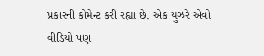પ્રકારની કોમેન્ટ કરી રહ્યા છે. એક યુઝરે એવો વીડિયો પણ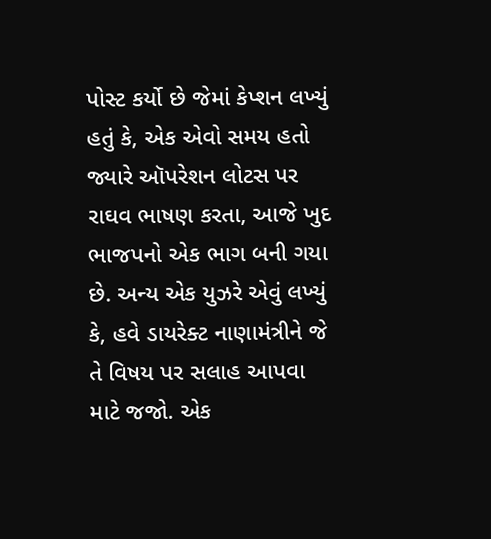પોસ્ટ કર્યો છે જેમાં કેપ્શન લખ્યું હતું કે, એક એવો સમય હતો જ્યારે ઑપરેશન લોટસ પર રાઘવ ભાષણ કરતા, આજે ખુદ ભાજપનો એક ભાગ બની ગયા છે. અન્ય એક યુઝરે એવું લખ્યું કે, હવે ડાયરેક્ટ નાણામંત્રીને જે તે વિષય પર સલાહ આપવા માટે જજો. એક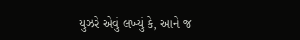યુઝરે એવું લખ્યું કે, આને જ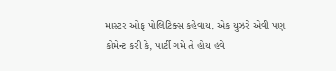માસ્ટર ઓફ પોલિટિક્સ કહેવાય. એક યુઝરે એવી પણ કોમેન્ટ કરી કે, પાર્ટી ગમે તે હોય હવે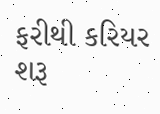ફરીથી કરિયર શરૂ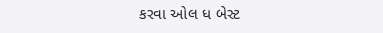કરવા ઓલ ધ બેસ્ટ